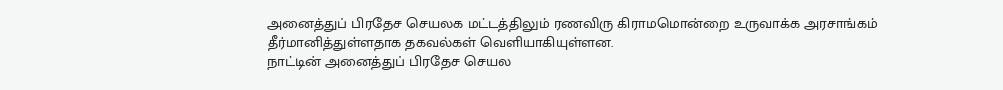அனைத்துப் பிரதேச செயலக மட்டத்திலும் ரணவிரு கிராமமொன்றை உருவாக்க அரசாங்கம் தீர்மானித்துள்ளதாக தகவல்கள் வெளியாகியுள்ளன.
நாட்டின் அனைத்துப் பிரதேச செயல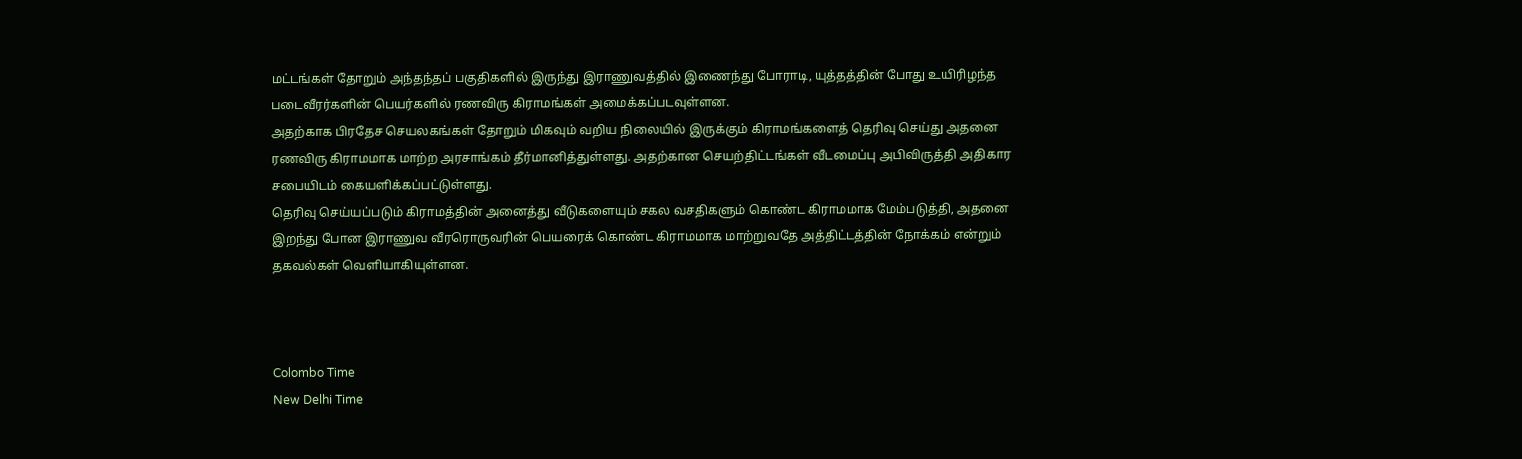மட்டங்கள் தோறும் அந்தந்தப் பகுதிகளில் இருந்து இராணுவத்தில் இணைந்து போராடி, யுத்தத்தின் போது உயிரிழந்த படைவீரர்களின் பெயர்களில் ரணவிரு கிராமங்கள் அமைக்கப்படவுள்ளன.
அதற்காக பிரதேச செயலகங்கள் தோறும் மிகவும் வறிய நிலையில் இருக்கும் கிராமங்களைத் தெரிவு செய்து அதனை ரணவிரு கிராமமாக மாற்ற அரசாங்கம் தீர்மானித்துள்ளது. அதற்கான செயற்திட்டங்கள் வீடமைப்பு அபிவிருத்தி அதிகார சபையிடம் கையளிக்கப்பட்டுள்ளது.
தெரிவு செய்யப்படும் கிராமத்தின் அனைத்து வீடுகளையும் சகல வசதிகளும் கொண்ட கிராமமாக மேம்படுத்தி, அதனை இறந்து போன இராணுவ வீரரொருவரின் பெயரைக் கொண்ட கிராமமாக மாற்றுவதே அத்திட்டத்தின் நோக்கம் என்றும் தகவல்கள் வெளியாகியுள்ளன.



Colombo Time
New Delhi Time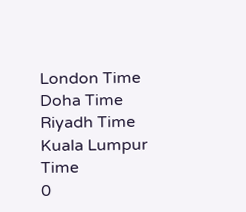London Time
Doha Time
Riyadh Time
Kuala Lumpur Time
0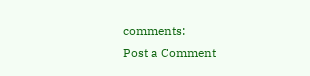comments:
Post a Comment